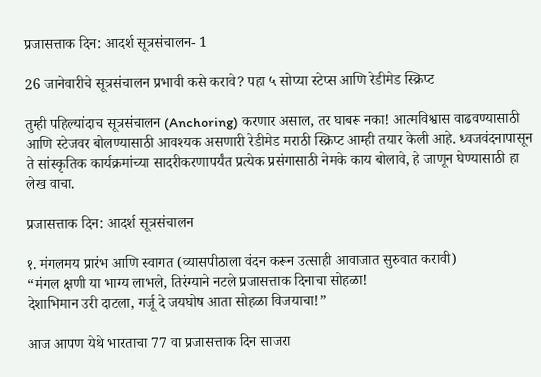प्रजासत्ताक दिन: आदर्श सूत्रसंचालन- 1

26 जानेवारीचे सूत्रसंचालन प्रभावी कसे करावे? पहा ५ सोप्या स्टेप्स आणि रेडीमेड स्क्रिप्ट

तुम्ही पहिल्यांदाच सूत्रसंचालन (Anchoring) करणार असाल, तर घाबरू नका! आत्मविश्वास वाढवण्यासाठी आणि स्टेजवर बोलण्यासाठी आवश्यक असणारी रेडीमेड मराठी स्क्रिप्ट आम्ही तयार केली आहे. ध्वजवंदनापासून ते सांस्कृतिक कार्यक्रमांच्या सादरीकरणापर्यंत प्रत्येक प्रसंगासाठी नेमके काय बोलावे, हे जाणून घेण्यासाठी हा लेख वाचा.

प्रजासत्ताक दिन: आदर्श सूत्रसंचालन

१. मंगलमय प्रारंभ आणि स्वागत (व्यासपीठाला वंदन करून उत्साही आवाजात सुरुवात करावी)
“मंगल क्षणी या भाग्य लाभले, तिरंग्याने नटले प्रजासत्ताक दिनाचा सोहळा!
देशाभिमान उरी दाटला, गर्जू दे जयघोष आता सोहळा विजयाचा!”

आज आपण येथे भारताचा 77 वा प्रजासत्ताक दिन साजरा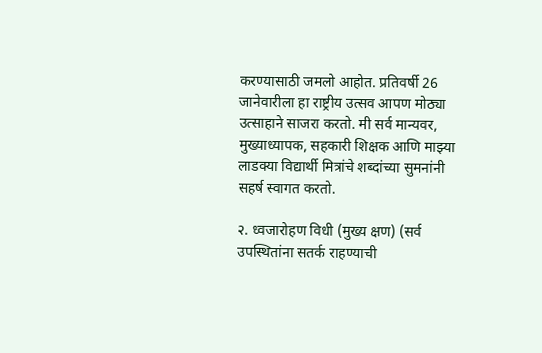करण्यासाठी जमलो आहोत. प्रतिवर्षी 26 जानेवारीला हा राष्ट्रीय उत्सव आपण मोठ्या उत्साहाने साजरा करतो. मी सर्व मान्यवर, मुख्याध्यापक, सहकारी शिक्षक आणि माझ्या लाडक्या विद्यार्थी मित्रांचे शब्दांच्या सुमनांनी सहर्ष स्वागत करतो.

२. ध्वजारोहण विधी (मुख्य क्षण) (सर्व उपस्थितांना सतर्क राहण्याची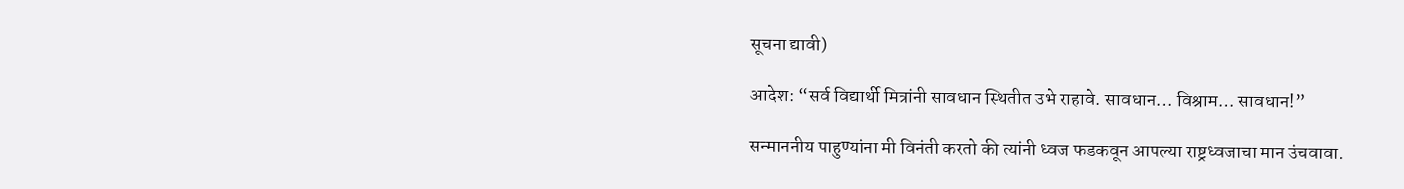सूचना द्यावी)

आदेश: “सर्व विद्यार्थी मित्रांनी सावधान स्थितीत उभे राहावे. सावधान… विश्राम… सावधान!”

सन्माननीय पाहुण्यांना मी विनंती करतो की त्यांनी ध्वज फडकवून आपल्या राष्ट्रध्वजाचा मान उंचवावा.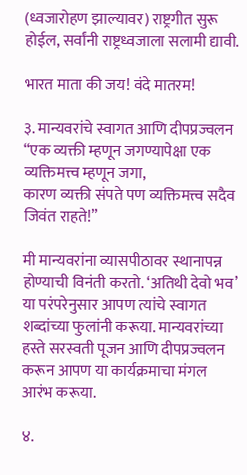(ध्वजारोहण झाल्यावर) राष्ट्रगीत सुरू होईल, सर्वांनी राष्ट्रध्वजाला सलामी द्यावी.

भारत माता की जय! वंदे मातरम!

३. मान्यवरांचे स्वागत आणि दीपप्रज्वलन
“एक व्यक्ती म्हणून जगण्यापेक्षा एक व्यक्तिमत्त्व म्हणून जगा,
कारण व्यक्ती संपते पण व्यक्तिमत्त्व सदैव जिवंत राहते!”

मी मान्यवरांना व्यासपीठावर स्थानापन्न होण्याची विनंती करतो. ‘अतिथी देवो भव’ या परंपरेनुसार आपण त्यांचे स्वागत शब्दांच्या फुलांनी करूया. मान्यवरांच्या हस्ते सरस्वती पूजन आणि दीपप्रज्वलन करून आपण या कार्यक्रमाचा मंगल आरंभ करूया.

४.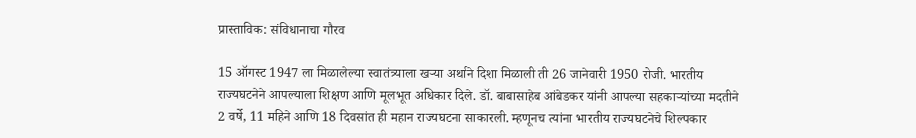प्रास्ताविक: संविधानाचा गौरव

15 ऑगस्ट 1947 ला मिळालेल्या स्वातंत्र्याला खऱ्या अर्थाने दिशा मिळाली ती 26 जानेवारी 1950 रोजी. भारतीय राज्यघटनेने आपल्याला शिक्षण आणि मूलभूत अधिकार दिले. डॉ. बाबासाहेब आंबेडकर यांनी आपल्या सहकाऱ्यांच्या मदतीने 2 वर्षे, 11 महिने आणि 18 दिवसांत ही महान राज्यघटना साकारली. म्हणूनच त्यांना भारतीय राज्यघटनेचे शिल्पकार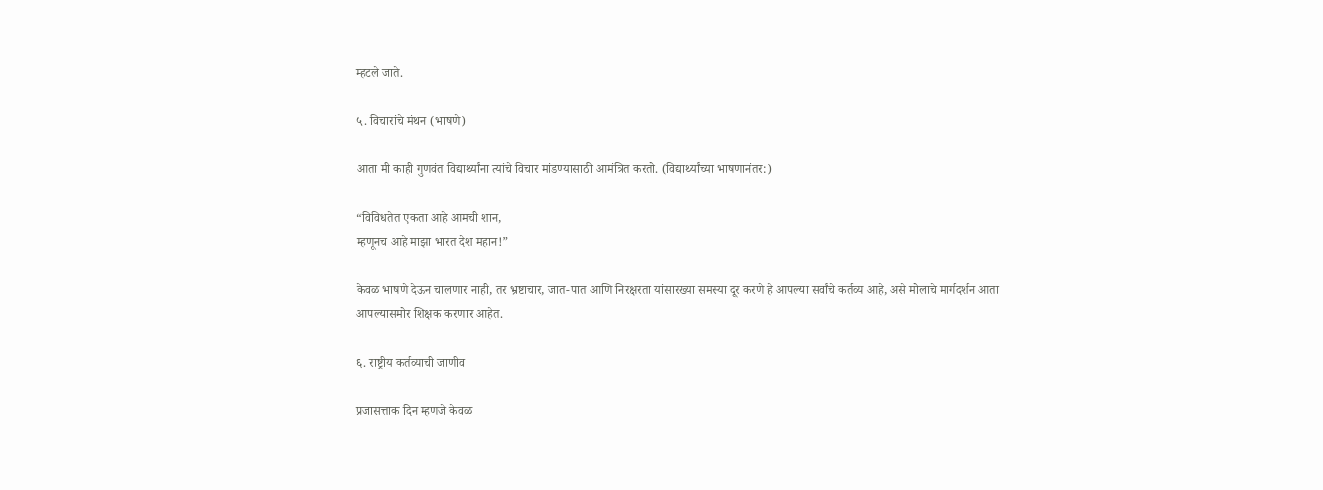म्हटले जाते.

५. विचारांचे मंथन (भाषणे)

आता मी काही गुणवंत विद्यार्थ्यांना त्यांचे विचार मांडण्यासाठी आमंत्रित करतो. (विद्यार्थ्यांच्या भाषणानंतर:)

“विविधतेत एकता आहे आमची शान,
म्हणूनच आहे माझा भारत देश महान!”

केवळ भाषणे देऊन चालणार नाही, तर भ्रष्टाचार, जात-पात आणि निरक्षरता यांसारख्या समस्या दूर करणे हे आपल्या सर्वांचे कर्तव्य आहे, असे मोलाचे मार्गदर्शन आता आपल्यासमोर शिक्षक करणार आहेत.

६. राष्ट्रीय कर्तव्याची जाणीव

प्रजासत्ताक दिन म्हणजे केवळ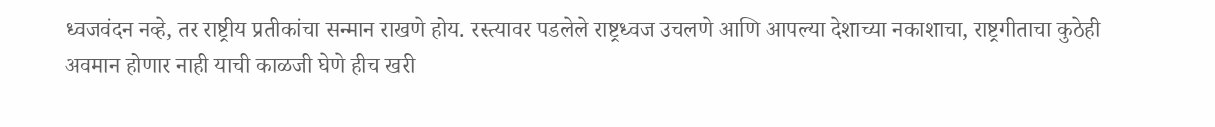ध्वजवंदन नव्हे, तर राष्ट्रीय प्रतीकांचा सन्मान राखणे होय. रस्त्यावर पडलेले राष्ट्रध्वज उचलणे आणि आपल्या देशाच्या नकाशाचा, राष्ट्रगीताचा कुठेही अवमान होणार नाही याची काळजी घेणे हीच खरी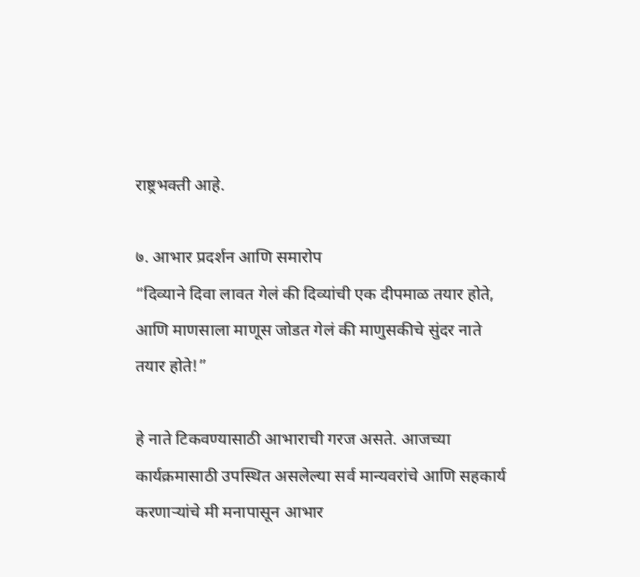राष्ट्रभक्ती आहे.

७. आभार प्रदर्शन आणि समारोप
“दिव्याने दिवा लावत गेलं की दिव्यांची एक दीपमाळ तयार होते,
आणि माणसाला माणूस जोडत गेलं की माणुसकीचे सुंदर नाते तयार होते!”

हे नाते टिकवण्यासाठी आभाराची गरज असते. आजच्या कार्यक्रमासाठी उपस्थित असलेल्या सर्व मान्यवरांचे आणि सहकार्य करणाऱ्यांचे मी मनापासून आभार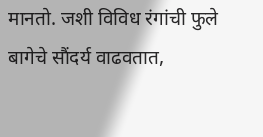मानतो. जशी विविध रंगांची फुले बागेचे सौंदर्य वाढवतात,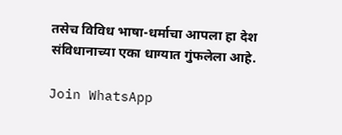तसेच विविध भाषा-धर्माचा आपला हा देश संविधानाच्या एका धाग्यात गुंफलेला आहे.

Join WhatsApp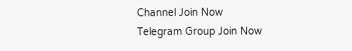Channel Join Now
Telegram Group Join Now